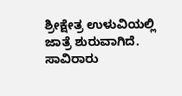ಶ್ರೀಕ್ಷೇತ್ರ ಉಳುವಿಯಲ್ಲಿ ಜಾತ್ರೆ ಶುರುವಾಗಿದೆ. ಸಾವಿರಾರು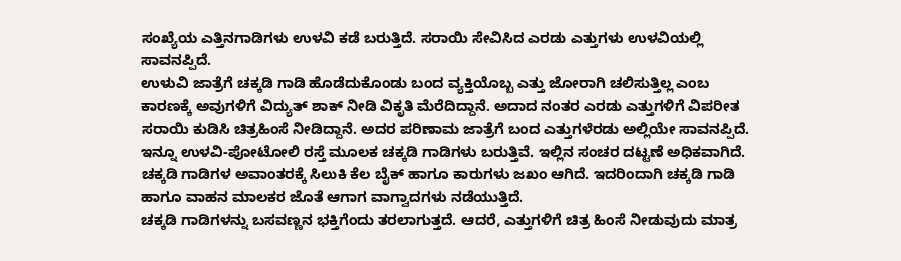ಸಂಖ್ಯೆಯ ಎತ್ತಿನಗಾಡಿಗಳು ಉಳವಿ ಕಡೆ ಬರುತ್ತಿದೆ. ಸರಾಯಿ ಸೇವಿಸಿದ ಎರಡು ಎತ್ತುಗಳು ಉಳವಿಯಲ್ಲಿ ಸಾವನಪ್ಪಿದೆ.
ಉಳುವಿ ಜಾತ್ರೆಗೆ ಚಕ್ಕಡಿ ಗಾಡಿ ಹೊಡೆದುಕೊಂಡು ಬಂದ ವ್ಯಕ್ತಿಯೊಬ್ಬ ಎತ್ತು ಜೋರಾಗಿ ಚಲಿಸುತ್ತಿಲ್ಲ ಎಂಬ ಕಾರಣಕ್ಕೆ ಅವುಗಳಿಗೆ ವಿದ್ಯುತ್ ಶಾಕ್ ನೀಡಿ ವಿಕೃತಿ ಮೆರೆದಿದ್ದಾನೆ. ಅದಾದ ನಂತರ ಎರಡು ಎತ್ತುಗಳಿಗೆ ವಿಪರೀತ ಸರಾಯಿ ಕುಡಿಸಿ ಚಿತ್ರಹಿಂಸೆ ನೀಡಿದ್ದಾನೆ. ಅದರ ಪರಿಣಾಮ ಜಾತ್ರೆಗೆ ಬಂದ ಎತ್ತುಗಳೆರಡು ಅಲ್ಲಿಯೇ ಸಾವನಪ್ಪಿದೆ.
ಇನ್ನೂ ಉಳವಿ-ಪೋಟೋಲಿ ರಸ್ತೆ ಮೂಲಕ ಚಕ್ಕಡಿ ಗಾಡಿಗಳು ಬರುತ್ತಿವೆ. ಇಲ್ಲಿನ ಸಂಚರ ದಟ್ಟಣೆ ಅಧಿಕವಾಗಿದೆ. ಚಕ್ಕಡಿ ಗಾಡಿಗಳ ಅವಾಂತರಕ್ಕೆ ಸಿಲುಕಿ ಕೆಲ ಬೈಕ್ ಹಾಗೂ ಕಾರುಗಳು ಜಖಂ ಆಗಿದೆ. ಇದರಿಂದಾಗಿ ಚಕ್ಕಡಿ ಗಾಡಿ ಹಾಗೂ ವಾಹನ ಮಾಲಕರ ಜೊತೆ ಆಗಾಗ ವಾಗ್ವಾದಗಳು ನಡೆಯುತ್ತಿದೆ.
ಚಕ್ಕಡಿ ಗಾಡಿಗಳನ್ನು ಬಸವಣ್ಣನ ಭಕ್ತಿಗೆಂದು ತರಲಾಗುತ್ತದೆ. ಆದರೆ, ಎತ್ತುಗಳಿಗೆ ಚಿತ್ರ ಹಿಂಸೆ ನೀಡುವುದು ಮಾತ್ರ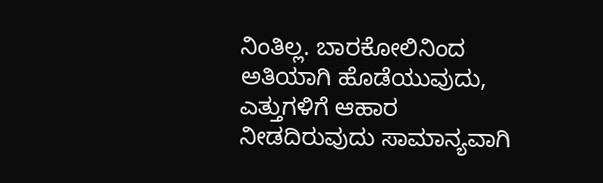ನಿಂತಿಲ್ಲ. ಬಾರಕೋಲಿನಿಂದ ಅತಿಯಾಗಿ ಹೊಡೆಯುವುದು, ಎತ್ತುಗಳಿಗೆ ಆಹಾರ ನೀಡದಿರುವುದು ಸಾಮಾನ್ಯವಾಗಿ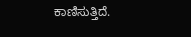ಕಾಣಿಸುತ್ತಿದೆ.